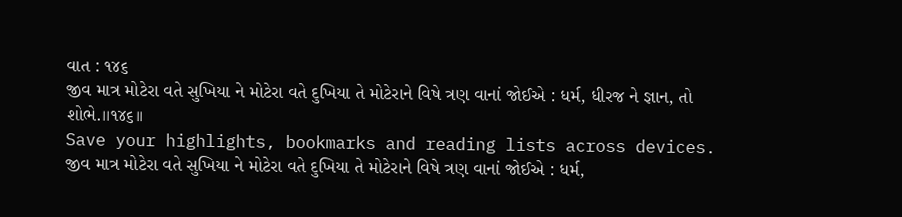વાત : ૧૪૬
જીવ માત્ર મોટેરા વતે સુખિયા ને મોટેરા વતે દુખિયા તે મોટેરાને વિષે ત્રણ વાનાં જોઈએ : ધર્મ, ધીરજ ને જ્ઞાન, તો શોભે.।।૧૪૬।।
Save your highlights, bookmarks and reading lists across devices.
જીવ માત્ર મોટેરા વતે સુખિયા ને મોટેરા વતે દુખિયા તે મોટેરાને વિષે ત્રણ વાનાં જોઈએ : ધર્મ,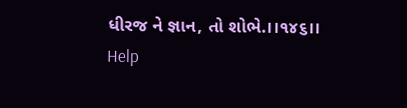ધીરજ ને જ્ઞાન, તો શોભે.।।૧૪૬।।
Help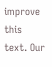improve this text. Our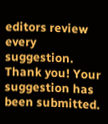editors review every suggestion.
Thank you! Your suggestion has been submitted.